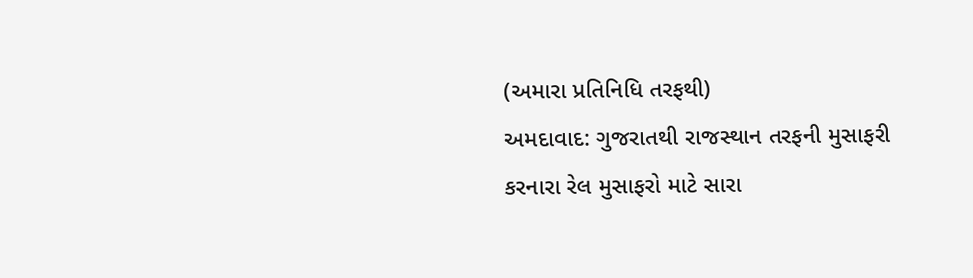(અમારા પ્રતિનિધિ તરફથી)
અમદાવાદ: ગુજરાતથી રાજસ્થાન તરફની મુસાફરી કરનારા રેલ મુસાફરો માટે સારા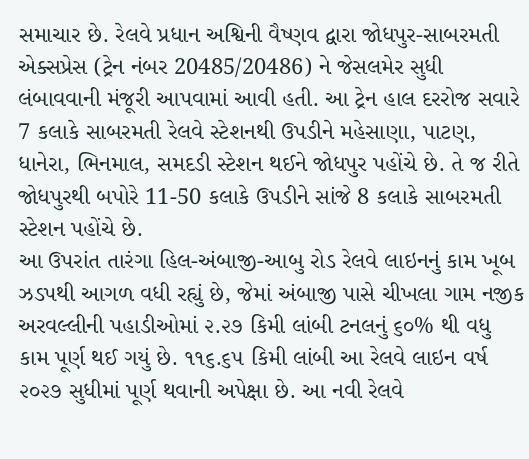સમાચાર છે. રેલવે પ્રધાન અશ્વિની વૈષ્ણવ દ્વારા જોધપુર-સાબરમતી એક્સપ્રેસ (ટ્રેન નંબર 20485/20486) ને જેસલમેર સુધી લંબાવવાની મંજૂરી આપવામાં આવી હતી. આ ટ્રેન હાલ દરરોજ સવારે 7 કલાકે સાબરમતી રેલવે સ્ટેશનથી ઉપડીને મહેસાણા, પાટણ, ધાનેરા, ભિનમાલ, સમદડી સ્ટેશન થઈને જોધપુર પહોંચે છે. તે જ રીતે જોધપુરથી બપોરે 11-50 કલાકે ઉપડીને સાંજે 8 કલાકે સાબરમતી સ્ટેશન પહોંચે છે.
આ ઉપરાંત તારંગા હિલ-અંબાજી-આબુ રોડ રેલવે લાઇનનું કામ ખૂબ ઝડપથી આગળ વધી રહ્યું છે, જેમાં અંબાજી પાસે ચીખલા ગામ નજીક અરવલ્લીની પહાડીઓમાં ૨.૨૭ કિમી લાંબી ટનલનું ૬૦% થી વધુ કામ પૂર્ણ થઈ ગયું છે. ૧૧૬.૬૫ કિમી લાંબી આ રેલવે લાઇન વર્ષ ૨૦૨૭ સુધીમાં પૂર્ણ થવાની અપેક્ષા છે. આ નવી રેલવે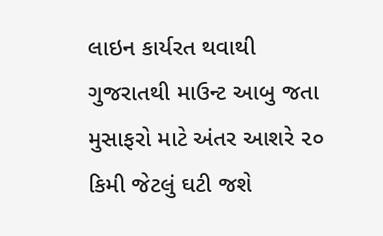લાઇન કાર્યરત થવાથી ગુજરાતથી માઉન્ટ આબુ જતા મુસાફરો માટે અંતર આશરે ૨૦ કિમી જેટલું ઘટી જશે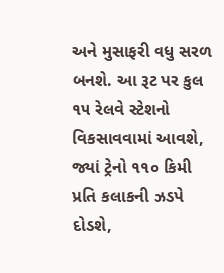અને મુસાફરી વધુ સરળ બનશે. આ રૂટ પર કુલ ૧૫ રેલવે સ્ટેશનો વિકસાવવામાં આવશે, જ્યાં ટ્રેનો ૧૧૦ કિમી પ્રતિ કલાકની ઝડપે દોડશે,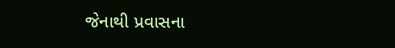જેનાથી પ્રવાસના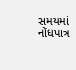સમયમાં નોંધપાત્ર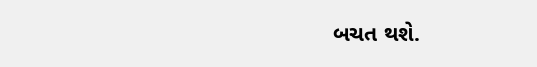બચત થશે.